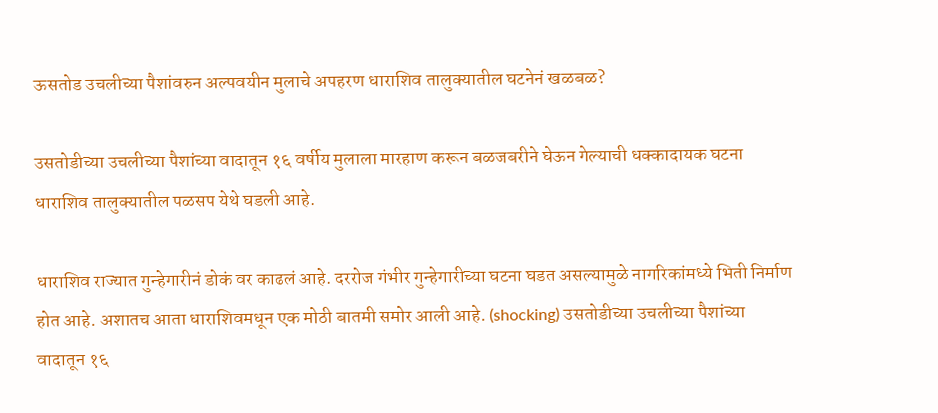ऊसतोड उचलीच्या पैशांवरुन अल्पवयीन मुलाचे अपहरण धाराशिव तालुक्यातील घटनेनं खळबळ?

उसतोडीच्या उचलीच्या पैशांच्या वादातून १६ वर्षीय मुलाला मारहाण करून बळजबरीने घेऊन गेल्याची धक्कादायक घटना धाराशिव तालुक्यातील पळसप येथे घडली आहे.

धाराशिव राज्यात गुन्हेगारीनं डोकं वर काढलं आहे. दररोज गंभीर गुन्हेगारीच्या घटना घडत असल्यामुळे नागरिकांमध्ये भिती निर्माण होत आहे. अशातच आता धाराशिवमधून एक मोठी बातमी समोर आली आहे. (shocking) उसतोडीच्या उचलीच्या पैशांच्या वादातून १६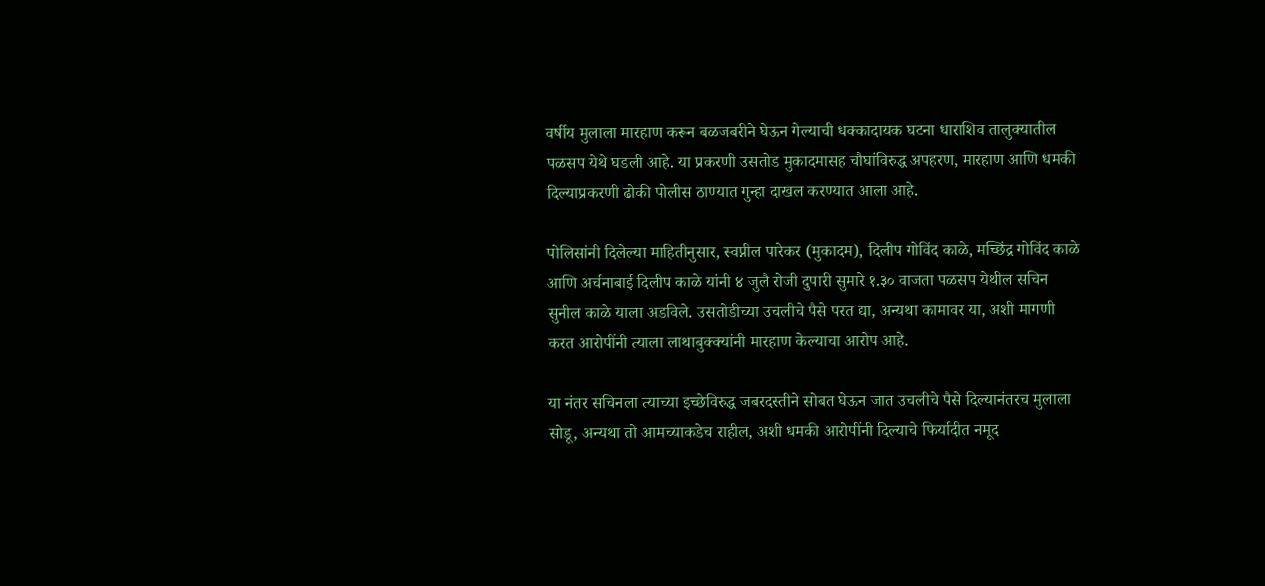वर्षीय मुलाला मारहाण करून बळजबरीने घेऊन गेल्याची धक्कादायक घटना धाराशिव तालुक्यातील पळसप येथे घडली आहे. या प्रकरणी उसतोड मुकादमासह चौघांविरुद्ध अपहरण, मारहाण आणि धमकी दिल्याप्रकरणी ढोकी पोलीस ठाण्यात गुन्हा दाखल करण्यात आला आहे.

पोलिसांनी दिलेल्या माहितीनुसार, स्वप्नील पारेकर (मुकादम), दिलीप गोविंद काळे, मच्छिंद्र गोविंद काळे आणि अर्चनाबाई दिलीप काळे यांनी ४ जुलै रोजी दुपारी सुमारे १.३० वाजता पळसप येथील सचिन सुनील काळे याला अडविले. उसतोडीच्या उचलीचे पैसे परत द्या, अन्यथा कामावर या, अशी मागणी करत आरोपींनी त्याला लाथाबुक्क्यांनी मारहाण केल्याचा आरोप आहे.

या नंतर सचिनला त्याच्या इच्छेविरुद्ध जबरदस्तीने सोबत घेऊन जात उचलीचे पैसे दिल्यानंतरच मुलाला सोडू, अन्यथा तो आमच्याकडेच राहील, अशी धमकी आरोपींनी दिल्याचे फिर्यादीत नमूद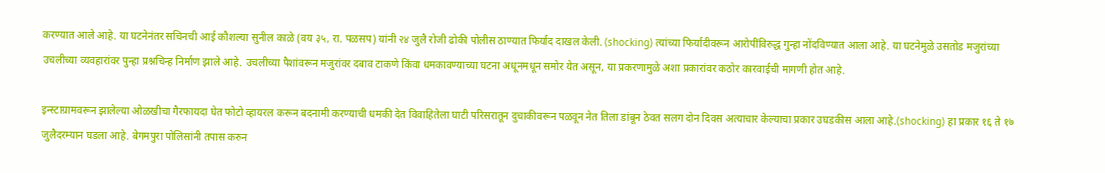करण्यात आले आहे. या घटनेनंतर सचिनची आई कौशल्या सुनील काळे (वय ३५, रा. पळसप) यांनी २४ जुलै रोजी ढोकी पोलीस ठाण्यात फिर्याद दाखल केली. (shocking) त्यांच्या फिर्यादीवरून आरोपींविरुद्ध गुन्हा नोंदविण्यात आला आहे. या घटनेमुळे उसतोड मजुरांच्या उचलीच्या व्यवहारांवर पुन्हा प्रश्नचिन्ह निर्माण झाले आहे. उचलीच्या पैशांवरून मजुरांवर दबाव टाकणे किंवा धमकावण्याच्या घटना अधूनमधून समोर येत असून, या प्रकरणामुळे अशा प्रकारांवर कठोर कारवाईची मागणी होत आहे.

इन्स्टाग्रामवरून झालेल्या ओळखीचा गैरफायदा घेत फोटो व्हायरल करून बदनामी करण्याची धमकी देत विवाहितेला घाटी परिसरातून दुचाकीवरून पळवून नेत तिला डांबून ठेवत सलग दोन दिवस अत्याचार केल्याचा प्रकार उघडकीस आला आहे.(shocking) हा प्रकार १६ ते १७ जुलैदरम्यान घडला आहे. बेगमपुरा पोलिसांनी तपास करुन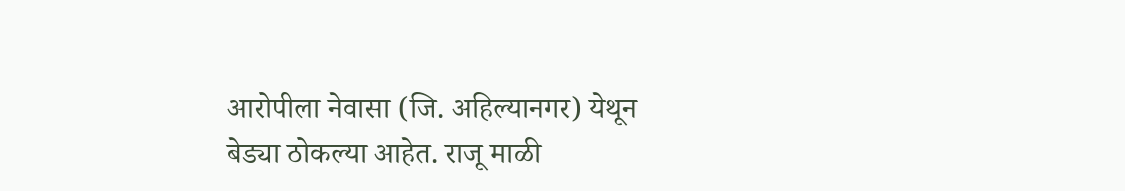आरोपीला नेवासा (जि. अहिल्यानगर) येथून बेड्या ठोकल्या आहेत. राजू माळी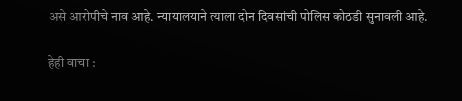असे आरोपीचे नाव आहे. न्यायालयाने त्याला दोन दिवसांची पोलिस कोठडी सुनावली आहे.

हेही वाचा :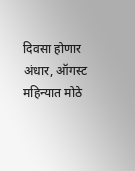दिवसा होणार अंधार, ऑगस्ट महिन्यात मोठे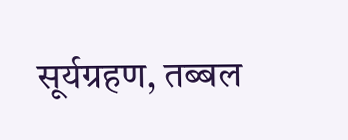सूर्यग्रहण, तब्बल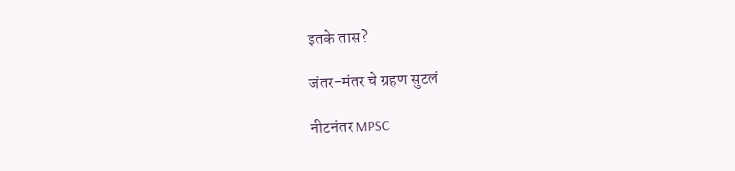इतके तास?

जंतर-मंतर चे ग्रहण सुटलं

नीटनंतर MPSC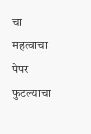चा महत्वाचा पेपर फुटल्याचा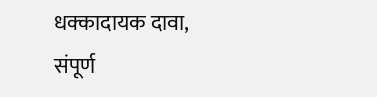धक्कादायक दावा, संपूर्ण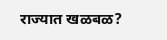राज्यात खळबळ?